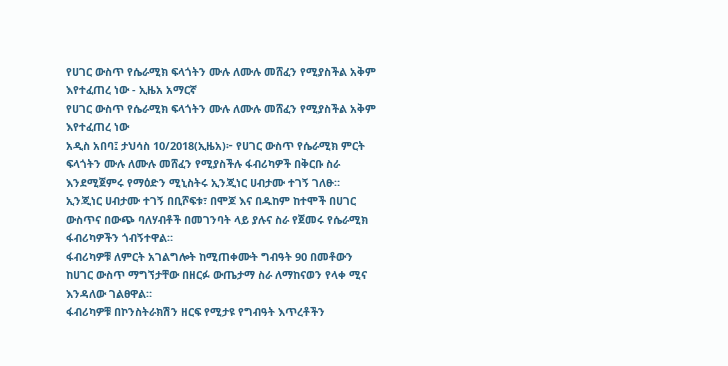የሀገር ውስጥ የሴራሚክ ፍላጎትን ሙሉ ለሙሉ መሸፈን የሚያስችል አቅም እየተፈጠረ ነው - ኢዜአ አማርኛ
የሀገር ውስጥ የሴራሚክ ፍላጎትን ሙሉ ለሙሉ መሸፈን የሚያስችል አቅም እየተፈጠረ ነው
አዲስ አበባ፤ ታህሳስ 10/2018(ኢዜአ)፦ የሀገር ውስጥ የሴራሚክ ምርት ፍላጎትን ሙሉ ለሙሉ መሸፈን የሚያስችሉ ፋብሪካዎች በቅርቡ ስራ እንደሚጀምሩ የማዕድን ሚኒስትሩ ኢንጂነር ሀብታሙ ተገኝ ገለፁ።
ኢንጂነር ሀብታሙ ተገኝ በቢሾፍቱ፣ በሞጆ እና በዱከም ከተሞች በሀገር ውስጥና በውጭ ባለሃብቶች በመገንባት ላይ ያሉና ስራ የጀመሩ የሴራሚክ ፋብሪካዎችን ጎብኝተዋል።
ፋብሪካዎቹ ለምርት አገልግሎት ከሚጠቀሙት ግብዓት 90 በመቶውን ከሀገር ውስጥ ማግኘታቸው በዘርፉ ውጤታማ ስራ ለማከናወን የላቀ ሚና እንዳለው ገልፀዋል።
ፋብሪካዎቹ በኮንስትራክሽን ዘርፍ የሚታዩ የግብዓት እጥረቶችን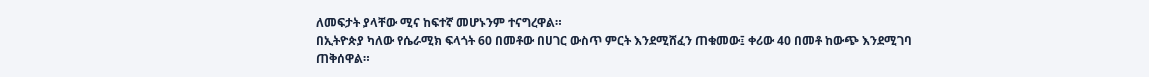ለመፍታት ያላቸው ሚና ከፍተኛ መሆኑንም ተናግረዋል።
በኢትዮጵያ ካለው የሴራሚክ ፍላጎት 60 በመቶው በሀገር ውስጥ ምርት እንደሚሸፈን ጠቁመው፤ ቀሪው 40 በመቶ ከውጭ እንደሚገባ ጠቅሰዋል።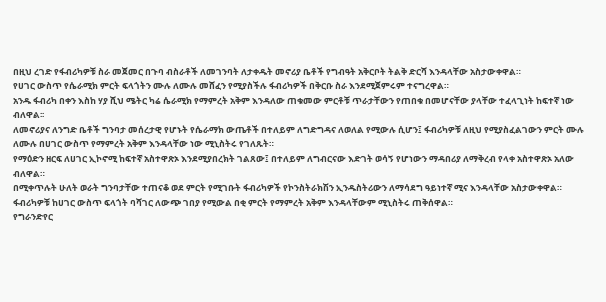በዚህ ረገድ የፋብሪካዎቹ ስራ መጀመር በጉባ ብስራቶች ለመገንባት ለታቀዱት መኖሪያ ቤቶች የግብዓት አቅርቦት ትልቅ ድርሻ እንዳላቸው አስታውቀዋል።
የሀገር ውስጥ የሴራሚክ ምርት ፍላጎትን ሙሉ ለሙሉ መሸፈን የሚያስችሉ ፋብሪካዎች በቅርቡ ስራ እንደሚጀምሩም ተናግረዋል።
አንዱ ፋብሪካ በቀን እስከ ሃያ ሺህ ሜትር ካሬ ሴራሚክ የማምረት አቅም እንዳለው ጠቁመው ምርቶቹ ጥራታቸውን የጠበቁ በመሆናቸው ያላቸው ተፈላጊነት ከፍተኛ ነው ብለዋል፡፡
ለመኖሪያና ለንግድ ቤቶች ግንባታ መሰረታዊ የሆኑት የሴራማክ ውጤቶች በተለይም ለግድግዳና ለወለል የሚውሉ ሲሆን፤ ፋብሪካዎቹ ለዚህ የሚያስፈልገውን ምርት ሙሉ ለሙሉ በሀገር ውስጥ የማምረት አቅም እንዳላቸው ነው ሚኒስትሩ የገለጹት።
የማዕድን ዘርፍ ለሀገር ኢኮኖሚ ከፍተኛ አስተዋጽኦ እንደሚያበረክት ገልጸው፤ በተለይም ለግብርናው እድገት ወሳኝ የሆነውን ማዳበሪያ ለማቅረብ የላቀ አስተዋጽኦ አለው ብለዋል።
በሚቀጥሉት ሁለት ወራት ግንባታቸው ተጠናቆ ወደ ምርት የሚገቡት ፋብሪካዎች የኮንስትራክሽን ኢንዱስትሪውን ለማሳደግ ዓይነተኛ ሚና እንዳላቸው አስታውቀዋል።
ፋብሪካዎቹ ከሀገር ውስጥ ፍላጎት ባሻገር ለውጭ ገበያ የሚውል በቂ ምርት የማምረት አቅም እንዳላቸውም ሚኒስትሩ ጠቅሰዋል።
የግራንድየር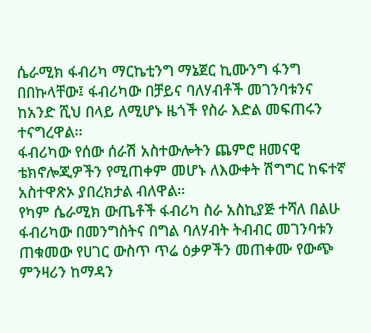ሴራሚክ ፋብሪካ ማርኬቲንግ ማኔጀር ኪሙንግ ፋንግ በበኩላቸው፤ ፋብሪካው በቻይና ባለሃብቶች መገንባቱንና ከአንድ ሺህ በላይ ለሚሆኑ ዜጎች የስራ እድል መፍጠሩን ተናግረዋል፡፡
ፋብሪካው የሰው ሰራሽ አስተውሎትን ጨምሮ ዘመናዊ ቴክኖሎጂዎችን የሚጠቀም መሆኑ ለእውቀት ሽግግር ከፍተኛ አስተዋጽኦ ያበረክታል ብለዋል።
የካም ሴራሚክ ውጤቶች ፋብሪካ ስራ አስኪያጅ ተሻለ በልሁ ፋብሪካው በመንግስትና በግል ባለሃብት ትብብር መገንባቱን ጠቁመው የሀገር ውስጥ ጥሬ ዕቃዎችን መጠቀሙ የውጭ ምንዛሪን ከማዳን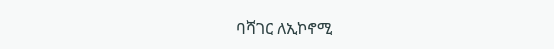ባሻገር ለኢኮኖሚ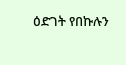ዕድገት የበኩሉን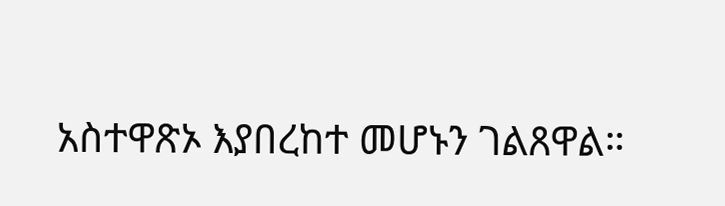አስተዋጽኦ እያበረከተ መሆኑን ገልጸዋል።